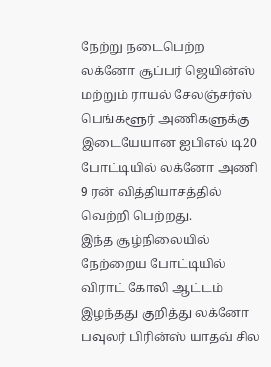நேற்று நடைபெற்ற லக்னோ சூப்பர் ஜெயின்ஸ் மற்றும் ராயல் சேலஞ்சர்ஸ் பெங்களூர் அணிகளுக்கு இடையேயான ஐபிஎல் டி20 போட்டியில் லக்னோ அணி 9 ரன் வித்தியாசத்தில் வெற்றி பெற்றது.
இந்த சூழ்நிலையில் நேற்றைய போட்டியில் விராட் கோலி ஆட்டம் இழந்தது குறித்து லக்னோ பவுலர் பிரின்ஸ் யாதவ் சில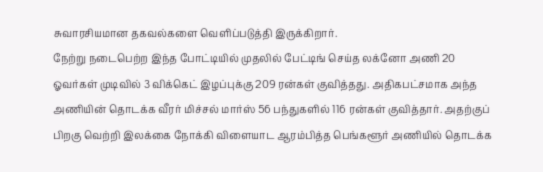சுவாரசியமான தகவல்களை வெளிப்படுத்தி இருக்கிறார்.
நேற்று நடைபெற்ற இந்த போட்டியில் முதலில் பேட்டிங் செய்த லக்னோ அணி 20 ஓவர்கள் முடிவில் 3 விக்கெட் இழப்புக்கு 209 ரன்கள் குவித்தது. அதிகபட்சமாக அந்த அணியின் தொடக்க வீரர் மிச்சல் மார்ஸ் 56 பந்துகளில் 116 ரன்கள் குவித்தார். அதற்குப் பிறகு வெற்றி இலக்கை நோக்கி விளையாட ஆரம்பித்த பெங்களூர் அணியில் தொடக்க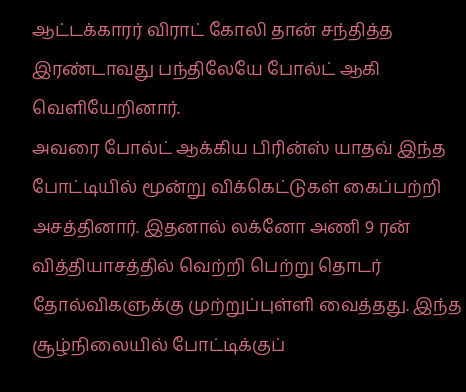ஆட்டக்காரர் விராட் கோலி தான் சந்தித்த இரண்டாவது பந்திலேயே போல்ட் ஆகி வெளியேறினார்.
அவரை போல்ட் ஆக்கிய பிரின்ஸ் யாதவ் இந்த போட்டியில் மூன்று விக்கெட்டுகள் கைப்பற்றி அசத்தினார். இதனால் லக்னோ அணி 9 ரன் வித்தியாசத்தில் வெற்றி பெற்று தொடர் தோல்விகளுக்கு முற்றுப்புள்ளி வைத்தது. இந்த சூழ்நிலையில் போட்டிக்குப்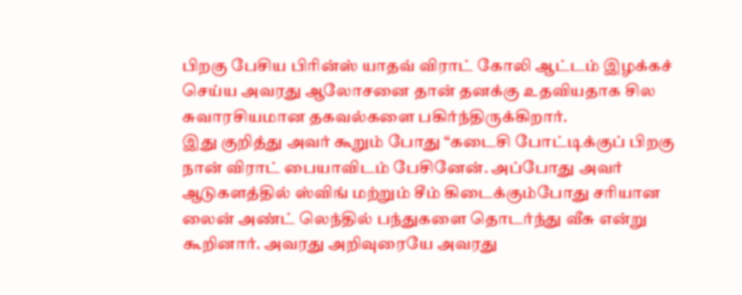பிறகு பேசிய பிரின்ஸ் யாதவ் விராட் கோலி ஆட்டம் இழக்கச் செய்ய அவரது ஆலோசனை தான் தனக்கு உதவியதாக சில சுவாரசியமான தகவல்களை பகிர்ந்திருக்கிறார்.
இது குறித்து அவர் கூறும் போது “கடைசி போட்டிக்குப் பிறகு நான் விராட் பையாவிடம் பேசினேன். அப்போது அவர் ஆடுகளத்தில் ஸ்விங் மற்றும் சீம் கிடைக்கும்போது சரியான லைன் அண்ட் லெந்தில் பந்துகளை தொடர்ந்து வீசு என்று கூறினார். அவரது அறிவுரையே அவரது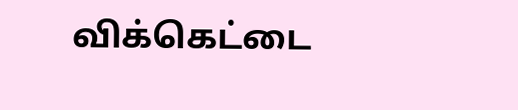விக்கெட்டை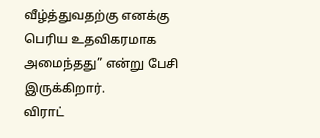வீழ்த்துவதற்கு எனக்கு பெரிய உதவிகரமாக அமைந்தது” என்று பேசி இருக்கிறார்.
விராட்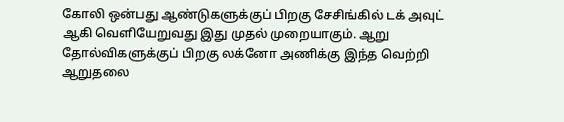கோலி ஒன்பது ஆண்டுகளுக்குப் பிறகு சேசிங்கில் டக் அவுட் ஆகி வெளியேறுவது இது முதல் முறையாகும். ஆறு தோல்விகளுக்குப் பிறகு லக்னோ அணிக்கு இந்த வெற்றி ஆறுதலை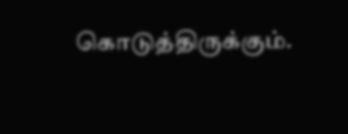கொடுத்திருக்கும்.